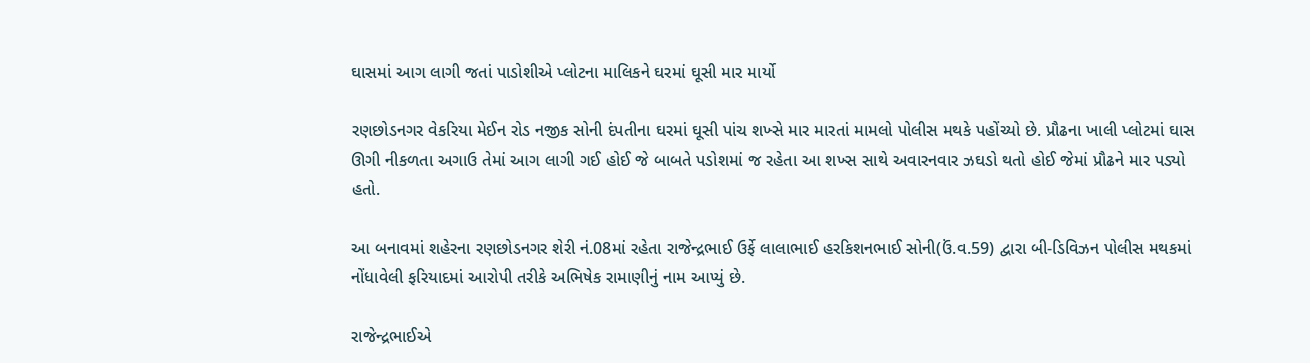ઘાસમાં આગ લાગી જતાં પાડોશીએ પ્લોટના માલિકને ઘરમાં ઘૂસી માર માર્યો

રણછોડનગર વેકરિયા મેઈન રોડ નજીક સોની દંપતીના ઘરમાં ઘૂસી પાંચ શખ્સે માર મારતાં મામલો પોલીસ મથકે પહોંચ્યો છે. પ્રૌઢના ખાલી પ્લોટમાં ઘાસ ઊગી નીકળતા અગાઉ તેમાં આગ લાગી ગઈ હોઈ જે બાબતે પડોશમાં જ રહેતા આ શખ્સ સાથે અવારનવાર ઝઘડો થતો હોઈ જેમાં પ્રૌઢને માર પડ્યો હતો.

આ બનાવમાં શહેરના રણછોડનગર શેરી નં.08માં રહેતા રાજેન્દ્રભાઈ ઉર્ફે લાલાભાઈ હરકિશનભાઈ સોની(ઉં.વ.59) દ્વારા બી-ડિવિઝન પોલીસ મથકમાં નોંધાવેલી ફરિયાદમાં આરોપી તરીકે અભિષેક રામાણીનું નામ આપ્યું છે.

રાજેન્દ્રભાઈએ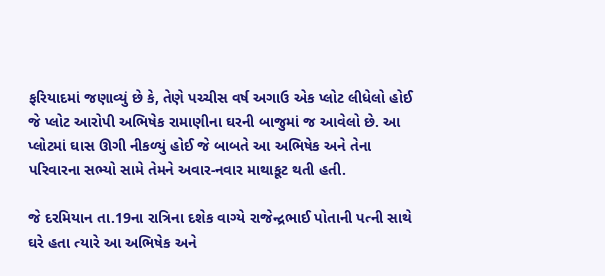ફરિયાદમાં જણાવ્યું છે કે, તેણે પચ્ચીસ વર્ષ અગાઉ એક પ્લોટ લીધેલો હોઈ જે પ્લોટ આરોપી અભિષેક રામાણીના ઘરની બાજુમાં જ આવેલો છે. આ પ્લોટમાં ઘાસ ઊગી નીકળ્યું હોઈ જે બાબતે આ અભિષેક અને તેના પરિવારના સભ્યો સામે તેમને અવાર-નવાર માથાકૂટ થતી હતી.

જે દરમિયાન તા.19ના રાત્રિના દશેક વાગ્યે રાજેન્દ્રભાઈ પોતાની પત્ની સાથે ઘરે હતા ત્યારે આ અભિષેક અને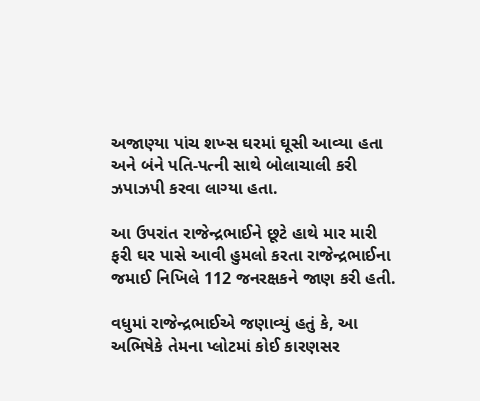અજાણ્યા પાંચ શખ્સ ઘરમાં ઘૂસી આવ્યા હતા અને બંને પતિ-પત્ની સાથે બોલાચાલી કરી ઝપાઝપી કરવા લાગ્યા હતા.

આ ઉપરાંત રાજેન્દ્રભાઈને છૂટે હાથે માર મારી ફરી ઘર પાસે આવી હુમલો કરતા રાજેન્દ્રભાઈના જમાઈ નિખિલે 112 જનરક્ષકને જાણ કરી હતી.

વધુમાં રાજેન્દ્રભાઈએ જણાવ્યું હતું કે, આ અભિષેકે તેમના પ્લોટમાં કોઈ કારણસર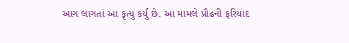આગ લાગતાં આ કૃત્યુ કર્યું છે. આ મામલે પ્રૌઢની ફરિયાદ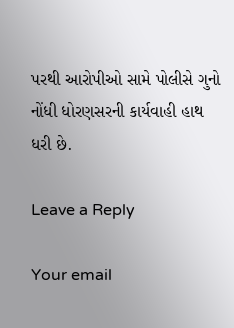પરથી આરોપીઓ સામે પોલીસે ગુનો નોંધી ધોરણસરની કાર્યવાહી હાથ ધરી છે.

Leave a Reply

Your email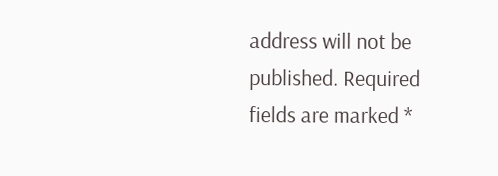address will not be published. Required fields are marked *